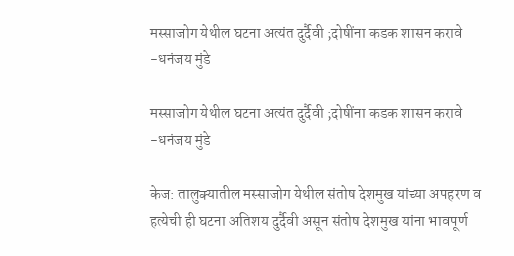मस्साजोग येथील घटना अत्यंत दुर्दैवी ;दोषींना कडक शासन करावे -धनंजय मुंडे

मस्साजोग येथील घटना अत्यंत दुर्दैवी ;दोषींना कडक शासन करावे -धनंजय मुंडे

केज: तालुक्यातील मस्साजोग येथील संतोष देशमुख यांच्या अपहरण व हत्येची ही घटना अतिशय दुर्दैवी असून संतोष देशमुख यांना भावपूर्ण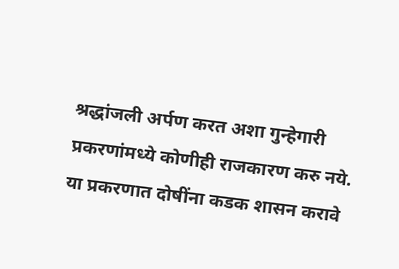श्रद्धांजली अर्पण करत अशा गुन्हेगारी प्रकरणांमध्ये कोणीही राजकारण करु नये. या प्रकरणात दोषींना कडक शासन करावे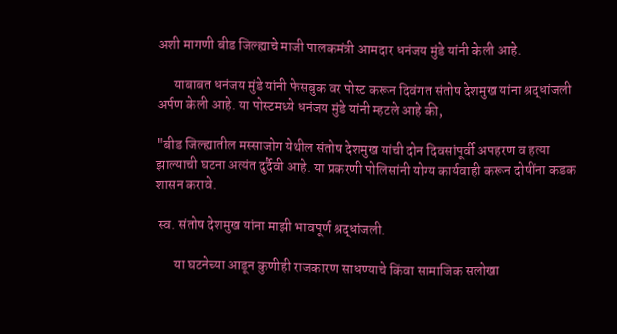अशी मागणी बीड जिल्ह्याचे माजी पालकमंत्री आमदार धनंजय मुंडे यांनी केली आहे.

      याबाबत धनंजय मुंडे यांनी फेसबुक वर पोस्ट करून दिवंगत संतोष देशमुख यांना श्रद्धांजली अर्पण केली आहे. या पोस्टमध्ये धनंजय मुंडे यांनी म्हटले आहे की,

"बीड जिल्ह्यातील मस्साजोग येथील संतोष देशमुख यांची दोन दिवसांपूर्वी अपहरण व हत्या झाल्याची घटना अत्यंत दुर्दैवी आहे. या प्रकरणी पोलिसांनी योग्य कार्यवाही करून दोषींना कडक शासन करावे.

 स्व. संतोष देशमुख यांना माझी भावपूर्ण श्रद्धांजली.

       या घटनेच्या आडून कुणीही राजकारण साधण्याचे किंवा सामाजिक सलोखा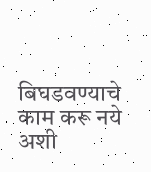बिघडवण्याचे काम करू नये अशी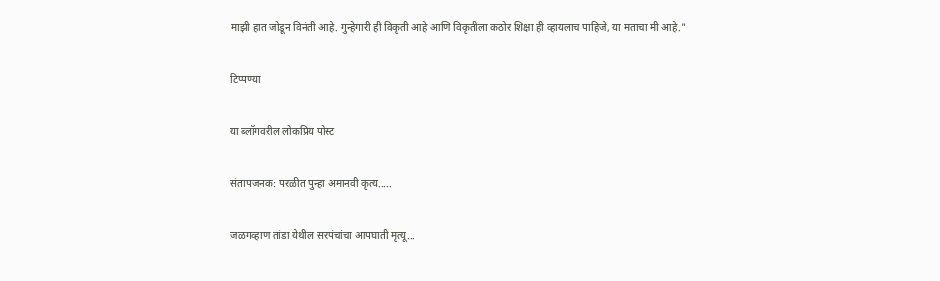माझी हात जोडून विनंती आहे. गुन्हेगारी ही विकृती आहे आणि विकृतीला कठोर शिक्षा ही व्हायलाच पाहिजे, या मताचा मी आहे."

टिप्पण्या

या ब्लॉगवरील लोकप्रिय पोस्ट

संतापजनक: परळीत पुन्हा अमानवी कृत्य.....

जळगव्हाण तांडा येथील सरपंचांचा आपघाती मृत्यू...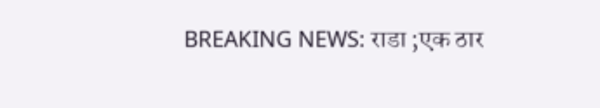BREAKING NEWS: राडा ;एक ठार